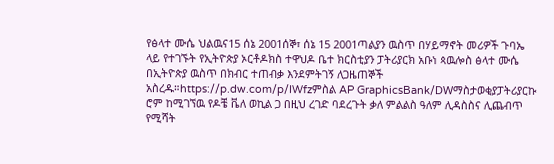የፅላተ ሙሴ ህልዉና15 ሰኔ 2001ሰኞ፣ ሰኔ 15 2001ጣልያን ዉስጥ በሃይማኖት መሪዎች ጉባኤ ላይ የተገኙት የኢትዮጵያ ኦርቶዶክስ ተዋህዶ ቤተ ክርስቲያን ፓትሪያርክ አቡነ ጳዉሎስ ፅላተ ሙሴ በኢትዮጵያ ዉስጥ በክብር ተጠብቃ እንደምትገኝ ለጋዜጠኞች አስረዱ።https://p.dw.com/p/IWfzምስል AP GraphicsBank/DWማስታወቂያፓትሪያርኩ ሮም ከሚገኘዉ የዶቼ ቬለ ወኪል ጋ በዚህ ረገድ ባደረጉት ቃለ ምልልስ ዓለም ሊዳስስና ሊጨብጥ የሚሻት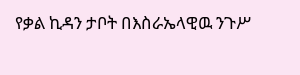የቃል ኪዳን ታቦት በእስራኤላዊዉ ንጉሥ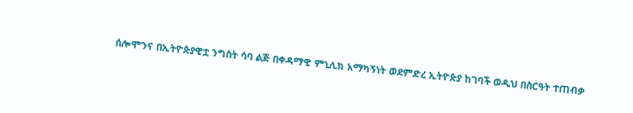ሰሎሞንና በኢትዮጵያዊቷ ንግስት ሳባ ልጅ በቀዳማዊ ምኒሊክ አማካኝነት ወደምድረ ኢትዮጵያ ከገባች ወዲህ በስርዓት ተጠብቃ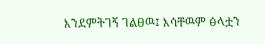እንደምትገኝ ገልፀዉ፤ እሳቸዉም ፅላቷን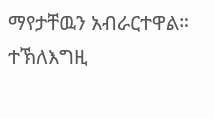ማየታቸዉን አብራርተዋል። ተኽለእግዚ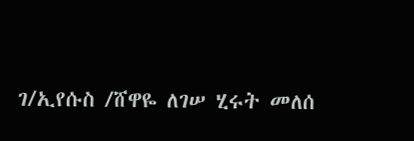ገ/ኢየሱስ /ሸዋዬ ለገሠ ሂሩት መለሰ